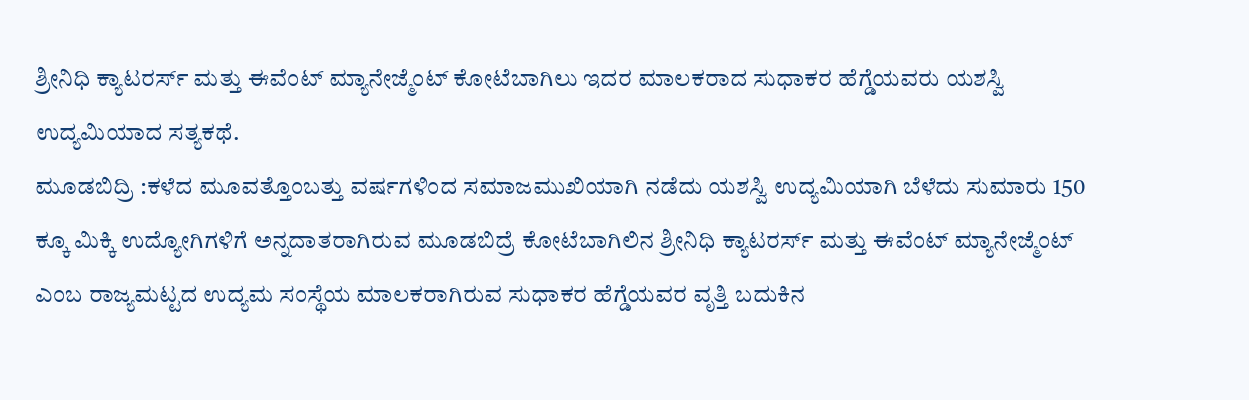ಶ್ರೀನಿಧಿ ಕ್ಯಾಟರರ್ಸ್ ಮತ್ತು ಈವೆಂಟ್ ಮ್ಯಾನೇಜ್ಮೆಂಟ್ ಕೋಟೆಬಾಗಿಲು ಇದರ ಮಾಲಕರಾದ ಸುಧಾಕರ ಹೆಗ್ಡೆಯವರು ಯಶಸ್ವಿ ಉದ್ಯಮಿಯಾದ ಸತ್ಯಕಥೆ.
ಮೂಡಬಿದ್ರಿ :ಕಳೆದ ಮೂವತ್ತೊಂಬತ್ತು ವರ್ಷಗಳಿಂದ ಸಮಾಜಮುಖಿಯಾಗಿ ನಡೆದು ಯಶಸ್ವಿ ಉದ್ಯಮಿಯಾಗಿ ಬೆಳೆದು ಸುಮಾರು 150 ಕ್ಕೂ ಮಿಕ್ಕಿ ಉದ್ಯೋಗಿಗಳಿಗೆ ಅನ್ನದಾತರಾಗಿರುವ ಮೂಡಬಿದ್ರೆ ಕೋಟೆಬಾಗಿಲಿನ ಶ್ರೀನಿಧಿ ಕ್ಯಾಟರರ್ಸ್ ಮತ್ತು ಈವೆಂಟ್ ಮ್ಯಾನೇಜ್ಮೆಂಟ್ ಎಂಬ ರಾಜ್ಯಮಟ್ಟದ ಉದ್ಯಮ ಸಂಸ್ಥೆಯ ಮಾಲಕರಾಗಿರುವ ಸುಧಾಕರ ಹೆಗ್ಡೆಯವರ ವೃತ್ತಿ ಬದುಕಿನ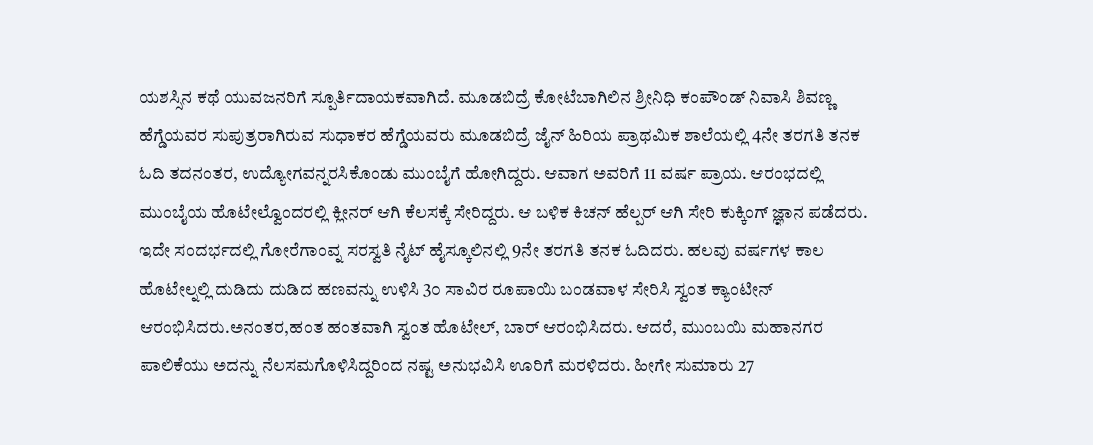ಯಶಸ್ಸಿನ ಕಥೆ ಯುವಜನರಿಗೆ ಸ್ಪೂರ್ತಿದಾಯಕವಾಗಿದೆ. ಮೂಡಬಿದ್ರೆ ಕೋಟೆಬಾಗಿಲಿನ ಶ್ರೀನಿಧಿ ಕಂಪೌಂಡ್ ನಿವಾಸಿ ಶಿವಣ್ಣ ಹೆಗ್ಡೆಯವರ ಸುಪುತ್ರರಾಗಿರುವ ಸುಧಾಕರ ಹೆಗ್ಡೆಯವರು ಮೂಡಬಿದ್ರೆ ಜೈನ್ ಹಿರಿಯ ಪ್ರಾಥಮಿಕ ಶಾಲೆಯಲ್ಲಿ 4ನೇ ತರಗತಿ ತನಕ ಓದಿ ತದನಂತರ, ಉದ್ಯೋಗವನ್ನರಸಿಕೊಂಡು ಮುಂಬೈಗೆ ಹೋಗಿದ್ದರು. ಆವಾಗ ಅವರಿಗೆ 11 ವರ್ಷ ಪ್ರಾಯ. ಆರಂಭದಲ್ಲಿ ಮುಂಬೈಯ ಹೊಟೇಲ್ವೊಂದರಲ್ಲಿ ಕ್ಲೀನರ್ ಆಗಿ ಕೆಲಸಕ್ಕೆ ಸೇರಿದ್ದರು. ಆ ಬಳಿಕ ಕಿಚನ್ ಹೆಲ್ಪರ್ ಆಗಿ ಸೇರಿ ಕುಕ್ಕಿಂಗ್ ಜ್ಞಾನ ಪಡೆದರು. ಇದೇ ಸಂದರ್ಭದಲ್ಲಿ ಗೋರೆಗಾಂವ್ನ ಸರಸ್ವತಿ ನೈಟ್ ಹೈಸ್ಕೂಲಿನಲ್ಲಿ 9ನೇ ತರಗತಿ ತನಕ ಓದಿದರು. ಹಲವು ವರ್ಷಗಳ ಕಾಲ ಹೊಟೇಲ್ನಲ್ಲಿ ದುಡಿದು ದುಡಿದ ಹಣವನ್ನು ಉಳಿಸಿ 3೦ ಸಾವಿರ ರೂಪಾಯಿ ಬಂಡವಾಳ ಸೇರಿಸಿ ಸ್ವಂತ ಕ್ಯಾಂಟೀನ್ ಆರಂಭಿಸಿದರು.ಅನಂತರ,ಹಂತ ಹಂತವಾಗಿ ಸ್ವಂತ ಹೊಟೇಲ್, ಬಾರ್ ಆರಂಭಿಸಿದರು. ಆದರೆ, ಮುಂಬಯಿ ಮಹಾನಗರ ಪಾಲಿಕೆಯು ಅದನ್ನು ನೆಲಸಮಗೊಳಿಸಿದ್ದರಿಂದ ನಷ್ಟ ಅನುಭವಿಸಿ ಊರಿಗೆ ಮರಳಿದರು. ಹೀಗೇ ಸುಮಾರು 27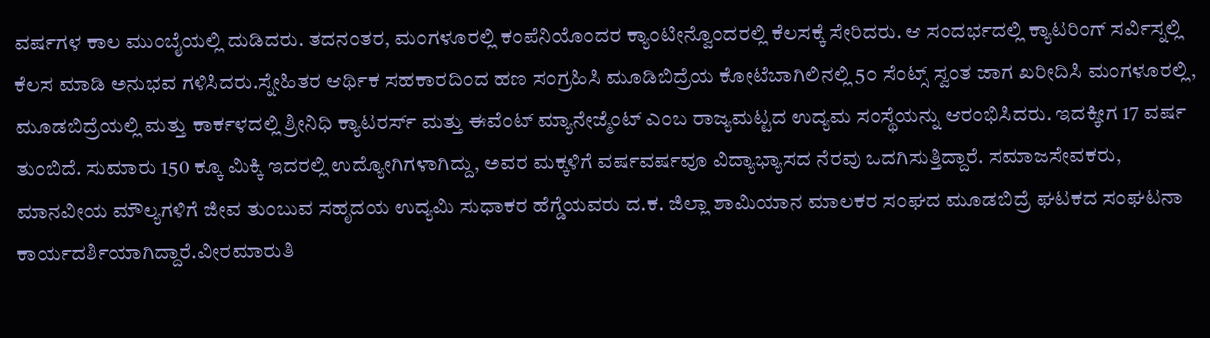ವರ್ಷಗಳ ಕಾಲ ಮುಂಬೈಯಲ್ಲಿ ದುಡಿದರು. ತದನಂತರ, ಮಂಗಳೂರಲ್ಲಿ ಕಂಪೆನಿಯೊಂದರ ಕ್ಯಾಂಟೀನ್ವೊಂದರಲ್ಲಿ ಕೆಲಸಕ್ಕೆ ಸೇರಿದರು. ಆ ಸಂದರ್ಭದಲ್ಲಿ ಕ್ಯಾಟರಿಂಗ್ ಸರ್ವಿಸ್ನಲ್ಲಿ ಕೆಲಸ ಮಾಡಿ ಅನುಭವ ಗಳಿಸಿದರು.ಸ್ನೇಹಿತರ ಆರ್ಥಿಕ ಸಹಕಾರದಿಂದ ಹಣ ಸಂಗ್ರಹಿಸಿ ಮೂಡಿಬಿದ್ರೆಯ ಕೋಟೆಬಾಗಿಲಿನಲ್ಲಿ 5೦ ಸೆಂಟ್ಸ್ ಸ್ವಂತ ಜಾಗ ಖರೀದಿಸಿ ಮಂಗಳೂರಲ್ಲಿ, ಮೂಡಬಿದ್ರೆಯಲ್ಲಿ ಮತ್ತು ಕಾರ್ಕಳದಲ್ಲಿ ಶ್ರೀನಿಧಿ ಕ್ಯಾಟರರ್ಸ್ ಮತ್ತು ಈವೆಂಟ್ ಮ್ಯಾನೇಜ್ಮೆಂಟ್ ಎಂಬ ರಾಜ್ಯಮಟ್ಟದ ಉದ್ಯಮ ಸಂಸ್ಥೆಯನ್ನು ಆರಂಭಿಸಿದರು. ಇದಕ್ಕೀಗ 17 ವರ್ಷ ತುಂಬಿದೆ. ಸುಮಾರು 150 ಕ್ಕೂ ಮಿಕ್ಕಿ ಇದರಲ್ಲಿ ಉದ್ಯೋಗಿಗಳಾಗಿದ್ದು, ಅವರ ಮಕ್ಕಳಿಗೆ ವರ್ಷವರ್ಷವೂ ವಿದ್ಯಾಭ್ಯಾಸದ ನೆರವು ಒದಗಿಸುತ್ತಿದ್ದಾರೆ. ಸಮಾಜಸೇವಕರು, ಮಾನವೀಯ ಮೌಲ್ಯಗಳಿಗೆ ಜೀವ ತುಂಬುವ ಸಹೃದಯ ಉದ್ಯಮಿ ಸುಧಾಕರ ಹೆಗ್ಡೆಯವರು ದ.ಕ. ಜಿಲ್ಲಾ ಶಾಮಿಯಾನ ಮಾಲಕರ ಸಂಘದ ಮೂಡಬಿದ್ರೆ ಘಟಕದ ಸಂಘಟನಾ ಕಾರ್ಯದರ್ಶಿಯಾಗಿದ್ದಾರೆ.ವೀರಮಾರುತಿ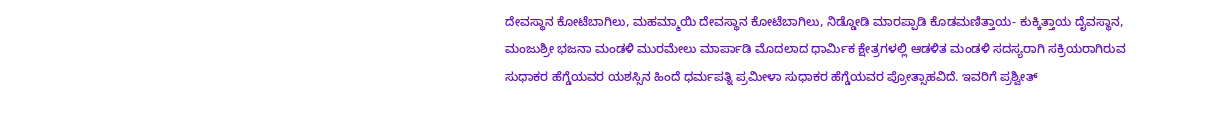ದೇವಸ್ಥಾನ ಕೋಟೆಬಾಗಿಲು, ಮಹಮ್ಮಾಯಿ ದೇವಸ್ಥಾನ ಕೋಟೆಬಾಗಿಲು, ನಿಡ್ಡೋಡಿ ಮಾರಪ್ಪಾಡಿ ಕೊಡಮಣಿತ್ತಾಯ- ಕುಕ್ಕಿತ್ತಾಯ ದೈವಸ್ಥಾನ, ಮಂಜುಶ್ರೀ ಭಜನಾ ಮಂಡಳಿ ಮುರಮೇಲು ಮಾರ್ಪಾಡಿ ಮೊದಲಾದ ಧಾರ್ಮಿಕ ಕ್ಷೇತ್ರಗಳಲ್ಲಿ ಆಡಳಿತ ಮಂಡಳಿ ಸದಸ್ಯರಾಗಿ ಸಕ್ರಿಯರಾಗಿರುವ ಸುಧಾಕರ ಹೆಗ್ಡೆಯವರ ಯಶಸ್ಸಿನ ಹಿಂದೆ ಧರ್ಮಪತ್ನಿ ಪ್ರಮೀಳಾ ಸುಧಾಕರ ಹೆಗ್ಡೆಯವರ ಪ್ರೋತ್ಸಾಹವಿದೆ. ಇವರಿಗೆ ಪ್ರಶ್ವೀತ್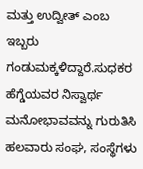ಮತ್ತು ಉದ್ವೀತ್ ಎಂಬ ಇಬ್ಬರು ಗಂಡುಮಕ್ಕಳಿದ್ದಾರೆ.ಸುಧಕರ ಹೆಗ್ಡೆಯವರ ನಿಸ್ವಾರ್ಥ ಮನೋಭಾವವನ್ನು ಗುರುತಿಸಿ ಹಲವಾರು ಸಂಘ, ಸಂಸ್ಥೆಗಳು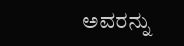ಅವರನ್ನು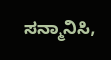ಸನ್ಮಾನಿಸಿ,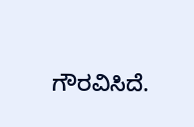ಗೌರವಿಸಿದೆ.